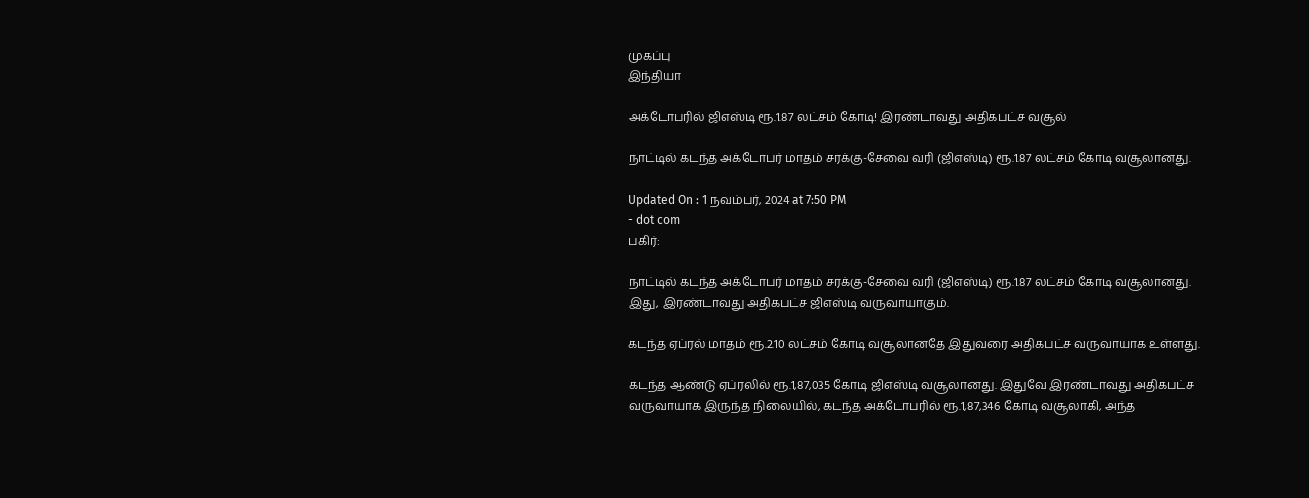முகப்பு
இந்தியா

அக்டோபரில் ஜிஎஸ்டி ரூ.1.87 லட்சம் கோடி! இரண்டாவது அதிகபட்ச வசூல்

நாட்டில் கடந்த அக்டோபர் மாதம் சரக்கு-சேவை வரி (ஜிஎஸ்டி) ரூ.1.87 லட்சம் கோடி வசூலானது.

Updated On : 1 நவம்பர், 2024 at 7:50 PM
- dot com
பகிர்:

நாட்டில் கடந்த அக்டோபர் மாதம் சரக்கு-சேவை வரி (ஜிஎஸ்டி) ரூ.1.87 லட்சம் கோடி வசூலானது. இது, இரண்டாவது அதிகபட்ச ஜிஎஸ்டி வருவாயாகும்.

கடந்த ஏப்ரல் மாதம் ரூ.2.10 லட்சம் கோடி வசூலானதே இதுவரை அதிகபட்ச வருவாயாக உள்ளது.

கடந்த ஆண்டு ஏப்ரலில் ரூ.1,87,035 கோடி ஜிஎஸ்டி வசூலானது. இதுவே இரண்டாவது அதிகபட்ச வருவாயாக இருந்த நிலையில், கடந்த அக்டோபரில் ரூ.1,87,346 கோடி வசூலாகி, அந்த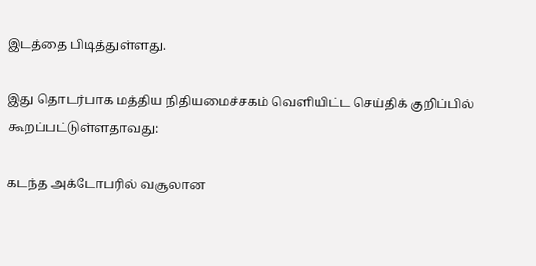இடத்தை பிடித்துள்ளது.

இது தொடர்பாக மத்திய நிதியமைச்சகம் வெளியிட்ட செய்திக் குறிப்பில் கூறப்பட்டுள்ளதாவது:

கடந்த அக்டோபரில் வசூலான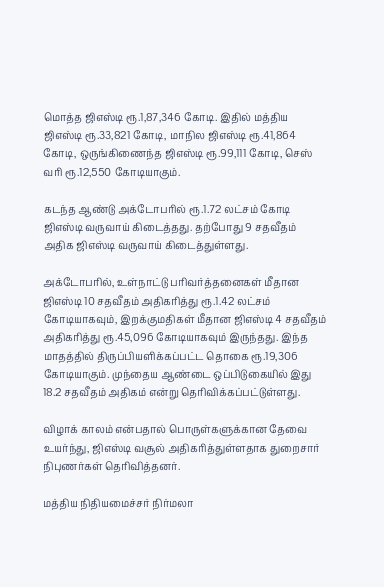மொத்த ஜிஎஸ்டி ரூ.1,87,346 கோடி. இதில் மத்திய ஜிஎஸ்டி ரூ.33,821 கோடி, மாநில ஜிஎஸ்டி ரூ.41,864 கோடி, ஒருங்கிணைந்த ஜிஎஸ்டி ரூ.99,111 கோடி, செஸ் வரி ரூ.12,550 கோடியாகும்.

கடந்த ஆண்டு அக்டோபரில் ரூ.1.72 லட்சம் கோடி ஜிஎஸ்டி வருவாய் கிடைத்தது. தற்போது 9 சதவீதம் அதிக ஜிஎஸ்டி வருவாய் கிடைத்துள்ளது.

அக்டோபரில், உள்நாட்டு பரிவர்த்தனைகள் மீதான ஜிஎஸ்டி 10 சதவீதம் அதிகரித்து ரூ.1.42 லட்சம் கோடியாகவும், இறக்குமதிகள் மீதான ஜிஎஸ்டி 4 சதவீதம் அதிகரித்து ரூ.45,096 கோடியாகவும் இருந்தது. இந்த மாதத்தில் திருப்பியளிக்கப்பட்ட தொகை ரூ.19,306 கோடியாகும். முந்தைய ஆண்டை ஒப்பிடுகையில் இது 18.2 சதவீதம் அதிகம் என்று தெரிவிக்கப்பட்டுள்ளது.

விழாக் காலம் என்பதால் பொருள்களுக்கான தேவை உயர்ந்து, ஜிஎஸ்டி வசூல் அதிகரித்துள்ளதாக துறைசார் நிபுணர்கள் தெரிவித்தனர்.

மத்திய நிதியமைச்சர் நிர்மலா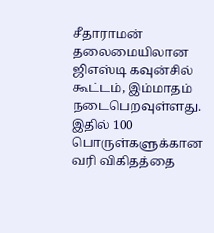சீதாராமன் தலைமையிலான ஜிஎஸ்டி கவுன்சில் கூட்டம், இம்மாதம் நடைபெறவுள்ளது. இதில் 100 பொருள்களுக்கான வரி விகிதத்தை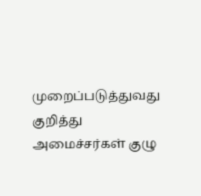முறைப்படுத்துவது குறித்து அமைச்சர்கள் குழு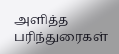அளித்த பரிந்துரைகள்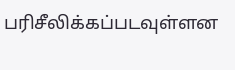பரிசீலிக்கப்படவுள்ளன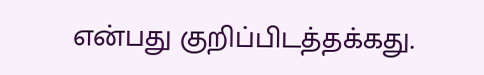என்பது குறிப்பிடத்தக்கது.